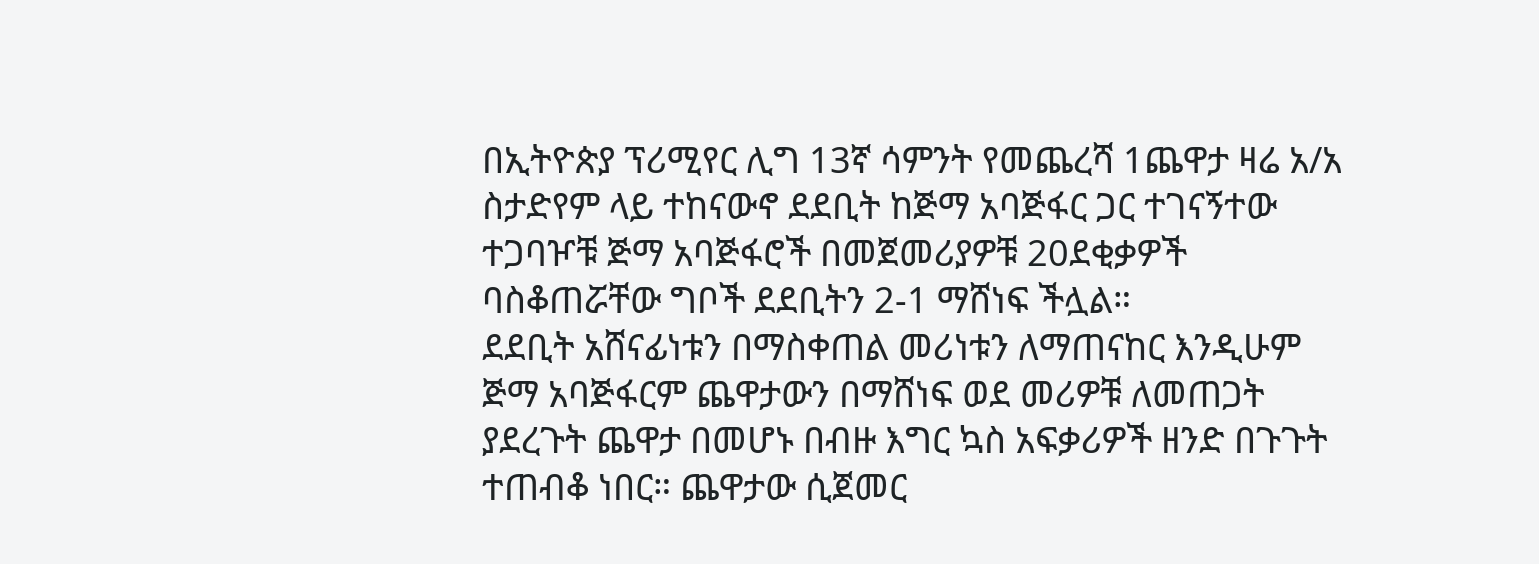በኢትዮጵያ ፕሪሚየር ሊግ 13ኛ ሳምንት የመጨረሻ 1ጨዋታ ዛሬ አ/አ ስታድየም ላይ ተከናውኖ ደደቢት ከጅማ አባጅፋር ጋር ተገናኝተው ተጋባዦቹ ጅማ አባጅፋሮች በመጀመሪያዎቹ 20ደቂቃዎች ባስቆጠሯቸው ግቦች ደደቢትን 2-1 ማሸነፍ ችሏል።
ደደቢት አሸናፊነቱን በማስቀጠል መሪነቱን ለማጠናከር እንዲሁም ጅማ አባጅፋርም ጨዋታውን በማሸነፍ ወደ መሪዎቹ ለመጠጋት ያደረጉት ጨዋታ በመሆኑ በብዙ እግር ኳስ አፍቃሪዎች ዘንድ በጉጉት ተጠብቆ ነበር። ጨዋታው ሲጀመር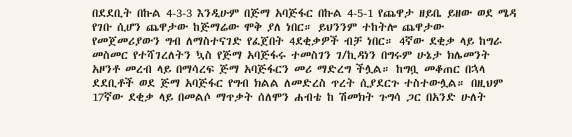በደደቢት በኩል 4-3-3 እንዲሁም በጅማ አባጅፋር በኩል 4-5-1 የጨዋታ ዘይቤ ይዘው ወደ ሜዳ የገቡ ሲሆን ጨዋታው ከጅማሬው ሞቅ ያለ ነበር። ይህንንም ተከትሎ ጨዋታው የመጀመሪያውን ግብ ለማስተናገድ የፈጀበት 4ደቂቃዎች ብቻ ነበር። 4ኛው ደቂቃ ላይ ከግራ መስመር የተሻገረለትን ኳስ የጅማ አባጅፋሩ ተመስገን ገ/ኪዳነን በግሩም ሁኔታ ክሌመንት አዞንቶ መረብ ላይ በማሳረፍ ጅማ አባጅፋርን መሪ ማድረግ ችሏል። ከግቧ መቆጠር በኋላ ደደቢቶች ወደ ጅማ አባጅፋር የግብ ክልል ለመድረስ ጥረት ሲያደርጉ ተስተውሏል። በዚህም 17ኛው ደቂቃ ላይ በመልሶ ማጥቃት ሰለሞን ሐብቴ ከ ሽመክት ጉግሳ ጋር በአንድ ሁለት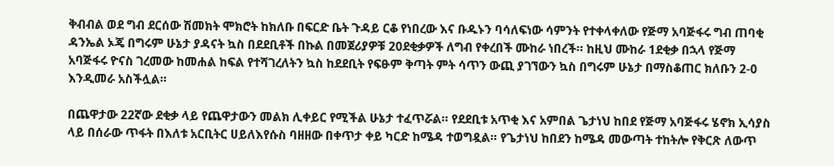ቅብብል ወደ ግብ ደርሰው ሽመክት ሞክሮት ከክለቡ በፍርድ ቤት ጉዳይ ርቆ የነበረው እና ቡዱኑን ባሳለፍነው ሳምንት የተቀላቀለው የጅማ አባጅፋሩ ግብ ጠባቂ ዳንኤል ኦጄ በግሩም ሁኔታ ያዳናት ኳስ በደደቢቶች በኩል በመጀሪያዎቹ 20ደቂቃዎች ለግብ የቀረበች ሙከራ ነበረች። ከዚህ ሙከራ 1ደቂቃ በኋላ የጅማ አባጅፋሩ ዮናስ ገረመው ከመሐል ከፍል የተሻገረለትን ኳስ ከደደቢት የፍፁም ቅጣት ምት ሳጥን ውጪ ያገኘውን ኳስ በግሩም ሁኔታ በማስቆጠር ክለቡን 2-0 እንዲመራ አስችሏል።

በጨዋታው 22ኛው ደቂቃ ላይ የጨዋታውን መልክ ሊቀይር የሚችል ሁኔታ ተፈጥሯል። የደደቢቱ አጥቂ እና አምበል ጌታነህ ከበደ የጅማ አባጅፋሩ ሄኖክ ኢሳያስ ላይ በሰራው ጥፋት በእለቱ አርቢትር ሀይለእየሱስ ባዘዘው በቀጥታ ቀይ ካርድ ከሜዳ ተወግዷል። የጌታነህ ከበደን ከሜዳ መውጣት ተከትሎ የቅርጽ ለውጥ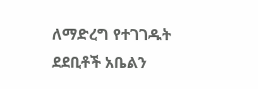ለማድረግ የተገገዱት ደደቢቶች አቤልን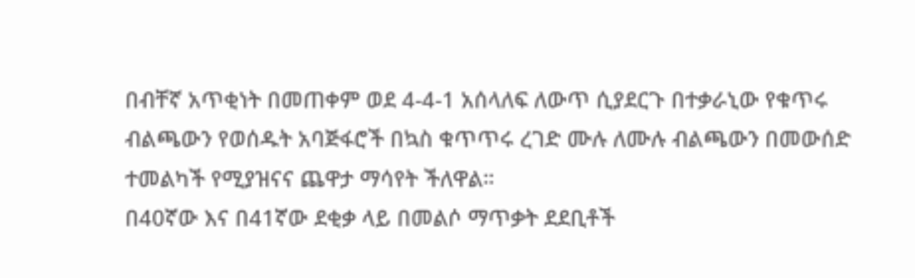በብቸኛ አጥቂነት በመጠቀም ወደ 4-4-1 አሰላለፍ ለውጥ ሲያደርጉ በተቃራኒው የቁጥሩ ብልጫውን የወሰዱት አባጅፋሮች በኳስ ቁጥጥሩ ረገድ ሙሉ ለሙሉ ብልጫውን በመውሰድ ተመልካች የሚያዝናና ጨዋታ ማሳየት ችለዋል።
በ40ኛው እና በ41ኛው ደቂቃ ላይ በመልሶ ማጥቃት ደደቢቶች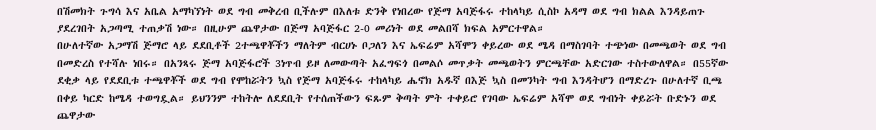በሽመክት ጉግሳ እና አቤል አማካኘነት ወደ ግብ መቅረብ ቢችሉም በእለቱ ድንቅ የነበረው የጅማ አባጅፋሩ ተከላካይ ሲስኮ አዳማ ወደ ግብ ክልል እንዳይጠጉ ያደረገበት አጋጣሚ ተጠቃሽ ነው። በዚሁም ጨዋታው በጅማ አባጅፋር 2-0 መሪነት ወደ መልበሻ ክፍል አምርተዋል።
በሁለተኛው አጋማሽ ጅማሮ ላይ ደደቢቶች 2ተጫዋቾችን ማለትም ብርሀኑ ቦጋለን እና ኤፍሬም አሻሞን ቀይረው ወደ ሜዳ በማስገባት ተጭነው በመጫወት ወደ ግብ በመድረስ የተሻሉ ነበሩ። በአንጻሩ ጅማ አባጅፋሮች 3ነጥብ ይዞ ለመውጣት አፈግፍጎ በመልሶ መጥቃት መጫወትን ምርጫቸው አድርገው ተስተውለዋል። በ55ኛው ደቂቃ ላይ የደደቢቱ ተጫዋቾች ወደ ግብ የሞከሯትን ኳስ የጅማ አባጅፋሩ ተከላካይ ሔኖክ አዱኛ በእጅ ኳስ በመንካት ግብ እንዳትሆን በማድረጉ በሁለተኛ ቢጫ በቀይ ካርድ ከሜዳ ተወግዷል። ይህንንም ተከትሎ ለደደቢት የተሰጠችውን ፍጹም ቅጣት ምት ተቀይሮ የገባው ኤፍሬም አሻሞ ወደ ግብነት ቀይሯት ቡድኑን ወደ ጨዋታው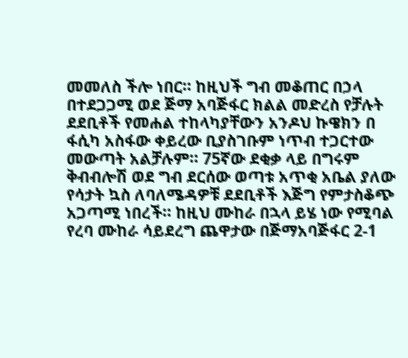መመለስ ችሎ ነበር። ከዚህች ግብ መቆጠር በኃላ በተደጋጋሚ ወደ ጅማ አባጅፋር ክልል መድረስ የቻሉት ደደቢቶች የመሐል ተከላካያቸውን አንዶህ ኩዌክን በ ፋሲካ አስፋው ቀይረው ቢያስገቡም ነጥብ ተጋርተው መውጣት አልቻሉም። 75ኛው ደቂቃ ላይ በግሩም ቅብብሎሽ ወደ ግብ ደርሰው ወጣቱ አጥቂ አቤል ያለው የሳታት ኳስ ለባለሜዳዎቹ ደደቢቶች እጅግ የምታስቆጭ አጋጣሚ ነበረች። ከዚህ ሙከራ በኋላ ይሄ ነው የሚባል የረባ ሙከራ ሳይደረግ ጨዋታው በጅማአባጅፋር 2-1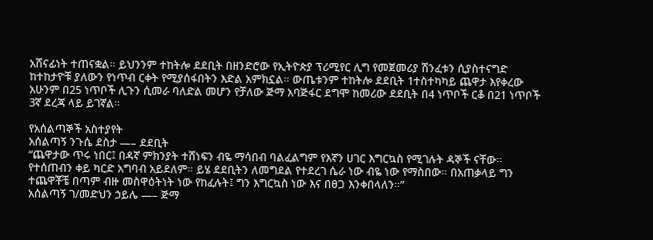አሸናፊነት ተጠናቋል። ይህንንም ተከትሎ ደደቢት በዘንድሮው የኢትዮጵያ ፕሪሚየር ሊግ የመጀመሪያ ሽንፈቱን ሲያስተናግድ ከተከታዮቹ ያለውን የነጥብ ርቀት የሚያሰፋበትን እድል አምክኗል። ውጤቱንም ተከትሎ ደደቢት 1ተስተካካይ ጨዋታ እየቀረው አሁንም በ25 ነጥቦች ሊጉን ሲመራ ባለድል መሆን የቻለው ጅማ አባጅፋር ደግሞ ከመሪው ደደቢት በ4 ነጥቦች ርቆ በ21 ነጥቦች 3ኛ ደረጃ ላይ ይገኛል።

የአሰልጣኞች አስተያየት
አሰልጣኝ ንጉሴ ደስታ —– ደደቢት
“ጨዋታው ጥሩ ነበር፤ በዳኛ ምክንያት ተሸነፍን ብዬ ማሳበብ ባልፈልግም የእኛን ሀገር እግርኳስ የሚገሉት ዳኞች ናቸው። የተሰጠብን ቀይ ካርድ አግባብ አይደለም። ይሄ ደደቢትን ለመግደል የተደረገ ሴራ ነው ብዬ ነው የማስበው። በአጠቃላይ ግን ተጨዋቾቼ በጣም ብዙ መስዋዕትነት ነው የከፈሉት፤ ግን እግርኳስ ነው እና በፀጋ እንቀበላለን።”
አሰልጣኝ ገ/መድህን ኃይሌ —– ጅማ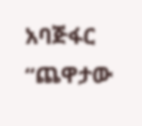አባጅፋር
“ጨዋታው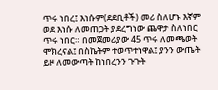ጥሩ ነበረ፤ እነሱም(ደደቢቶች) መሪ ስለሆኑ እኛም ወደ እነሱ ለመጠጋት ያደረግነው ጨዋታ ስለነበር ጥሩ ነበር። በመጀመሪያው 45 ጥሩ ለመጫወት ሞክረናል፤ በስኬትም ተወጥተነዋል፤ ያንን ውጤት ይዞ ለመውጣት ከነበረንን ጉጉት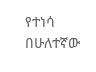የተነሳ በሁለተኛው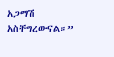አጋማሽ አስቸግረውናል።”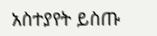አስተያየት ይስጡ